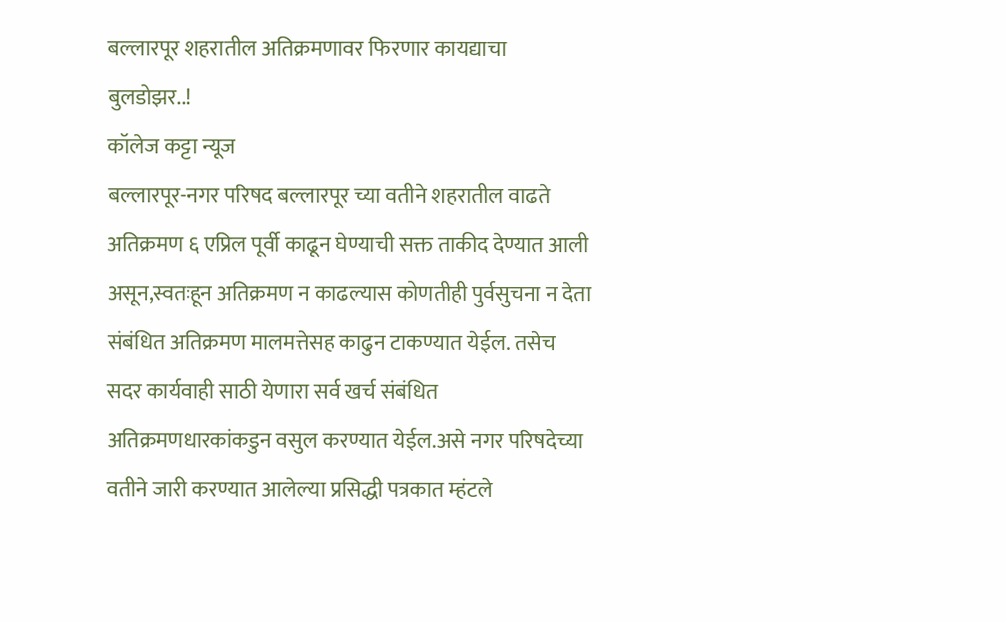बल्लारपूर शहरातील अतिक्रमणावर फिरणार कायद्याचा बुलडोझर..!
कॉलेज कट्टा न्यूज
बल्लारपूर-नगर परिषद बल्लारपूर च्या वतीने शहरातील वाढते अतिक्रमण ६ एप्रिल पूर्वी काढून घेण्याची सक्त ताकीद देण्यात आली असून,स्वतःहून अतिक्रमण न काढल्यास कोणतीही पुर्वसुचना न देता संबंधित अतिक्रमण मालमत्तेसह काढुन टाकण्यात येईल. तसेच सदर कार्यवाही साठी येणारा सर्व खर्च संबंधित अतिक्रमणधारकांकडुन वसुल करण्यात येईल.असे नगर परिषदेच्या वतीने जारी करण्यात आलेल्या प्रसिद्धी पत्रकात म्हंटले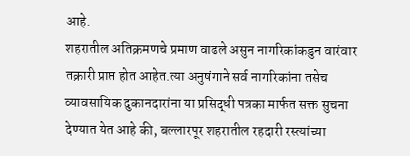आहे.
शहरातील अतिक्रमणचे प्रमाण वाढले असुन नागरिकांकडुन वारंवार तक्रारी प्राप्त होत आहेत.त्या अनुषंगाने सर्व नागरिकांना तसेच व्यावसायिक दुकानदारांना या प्रसिद्धी पत्रका मार्फत सक्त सुचना देण्यात येत आहे की, बल्लारपूर शहरातील रहदारी रस्त्यांच्या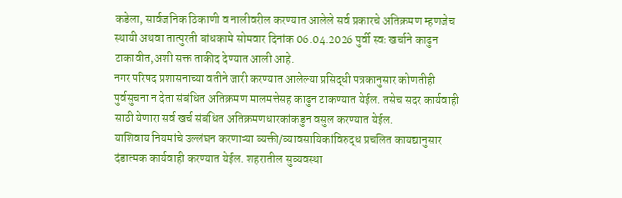कडेला, सार्वजनिक ठिकाणी व नालीवरील करण्यात आलेले सर्व प्रकारचे अतिक्रमण म्हणजेच स्थायी अथवा तात्पुरती बांधकामे सोमवार दिनांक 06.04.2026 पुर्वी स्वः खर्चाने काढुन टाकावीत,अशी सक्त ताकीद देण्यात आली आहे.
नगर परिषद प्रशासनाच्या वतीने जारी करण्यात आलेल्या प्रसिद्धी पत्रकानुसार कोणतीही पुर्वसुचना न देता संबंधित अतिक्रमण मालमत्तेसह काढुन टाकण्यात येईल. तसेच सदर कार्यवाही साठी येणारा सर्व खर्च संबंधित अतिक्रमणधारकांकडुन वसुल करण्यात येईल.
याशिवाय नियमांचे उल्लंघन करणाऱ्या व्यक्ती/व्यावसायिकांविरुद्ध प्रचलित कायद्यानुसार दंडात्मक कार्यवाही करण्यात येईल. शहरातील सुव्यवस्था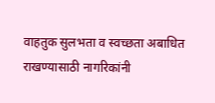वाहतुक सुलभता व स्वच्छता अबाधित राखण्यासाठी नागरिकांनी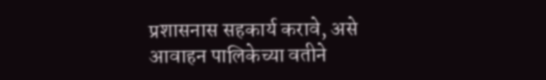प्रशासनास सहकार्य करावे, असे आवाहन पालिकेच्या वतीने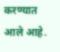करण्यात आले आहे.